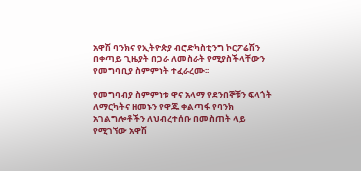አዋሽ ባንክና የኢትዮጵያ ብሮድካስቲንግ ኮርፖሬሽን በቀጣይ ጊዜያት በጋራ ለመስራት የሚያስችላቸውን የመግባቢያ ስምምነት ተፈራረሙ፡፡

የመግባብያ ስምምነቱ ዋና አላማ የደንበኞቹን ፍላጎት ለማርካትና ዘመኑን የዋጁ ቀልጣፋ የባንክ አገልግሎቶችን ለህብረተሰቡ በመስጠት ላይ የሚገኘው አዋሽ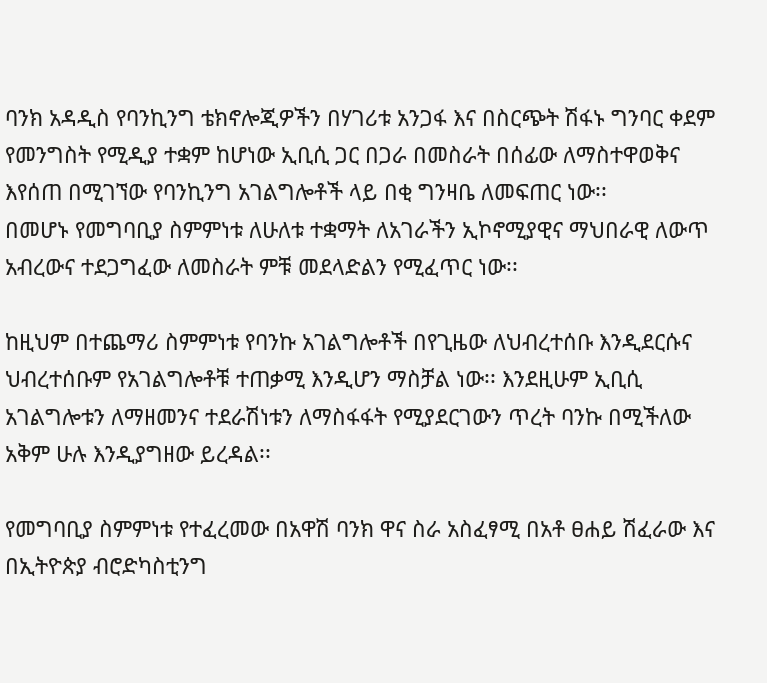ባንክ አዳዲስ የባንኪንግ ቴክኖሎጂዎችን በሃገሪቱ አንጋፋ እና በስርጭት ሽፋኑ ግንባር ቀደም የመንግስት የሚዲያ ተቋም ከሆነው ኢቢሲ ጋር በጋራ በመስራት በሰፊው ለማስተዋወቅና እየሰጠ በሚገኘው የባንኪንግ አገልግሎቶች ላይ በቂ ግንዛቤ ለመፍጠር ነው፡፡
በመሆኑ የመግባቢያ ስምምነቱ ለሁለቱ ተቋማት ለአገራችን ኢኮኖሚያዊና ማህበራዊ ለውጥ አብረውና ተደጋግፈው ለመስራት ምቹ መደላድልን የሚፈጥር ነው፡፡

ከዚህም በተጨማሪ ስምምነቱ የባንኩ አገልግሎቶች በየጊዜው ለህብረተሰቡ እንዲደርሱና ህብረተሰቡም የአገልግሎቶቹ ተጠቃሚ እንዲሆን ማስቻል ነው፡፡ እንደዚሁም ኢቢሲ አገልግሎቱን ለማዘመንና ተደራሽነቱን ለማስፋፋት የሚያደርገውን ጥረት ባንኩ በሚችለው አቅም ሁሉ እንዲያግዘው ይረዳል፡፡

የመግባቢያ ስምምነቱ የተፈረመው በአዋሽ ባንክ ዋና ስራ አስፈፃሚ በአቶ ፀሐይ ሽፈራው እና በኢትዮጵያ ብሮድካስቲንግ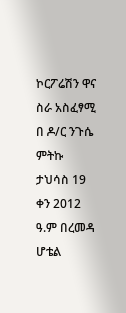ኮርፖሬሽን ዋና ስራ አስፈፃሚ በ ዶ/ር ንጉሴ ምትኩ ታህሳስ 19 ቀን 2012 ዓ.ም በረመዳ ሆቴል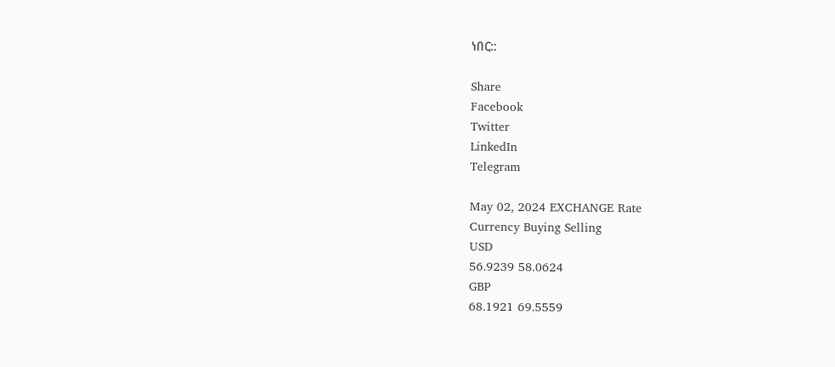ነበር::

Share
Facebook
Twitter
LinkedIn
Telegram

May 02, 2024 EXCHANGE Rate
Currency Buying Selling
USD
56.9239 58.0624
GBP
68.1921 69.5559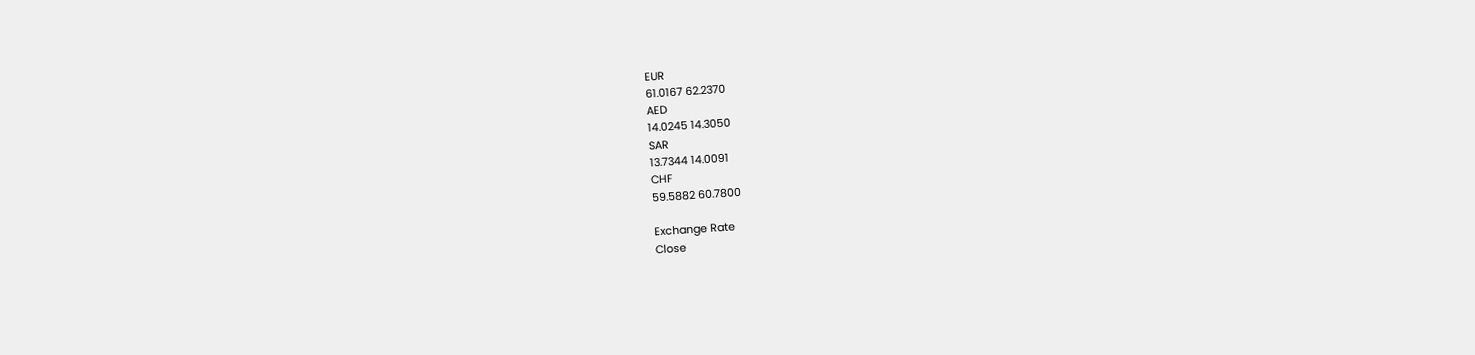EUR
61.0167 62.2370
AED
14.0245 14.3050
SAR
13.7344 14.0091
CHF
59.5882 60.7800

Exchange Rate
Close